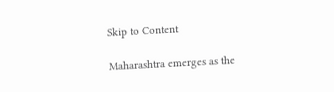Skip to Content

Maharashtra emerges as the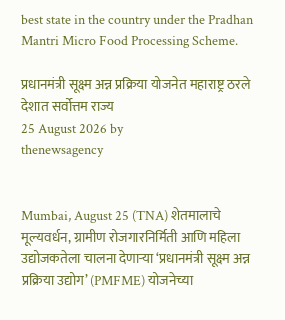best state in the country under the Pradhan Mantri Micro Food Processing Scheme.

प्रधानमंत्री सूक्ष्म अन्न प्रक्रिया योजनेत महाराष्ट्र ठरले देशात सर्वोत्तम राज्य
25 August 2026 by
thenewsagency


Mumbai, August 25 (TNA) शेतमालाचे मूल्यवर्धन, ग्रामीण रोजगारनिर्मिती आणि महिला उद्योजकतेला चालना देणाऱ्या ‘प्रधानमंत्री सूक्ष्म अन्न प्रक्रिया उद्योग’ (PMFME) योजनेच्या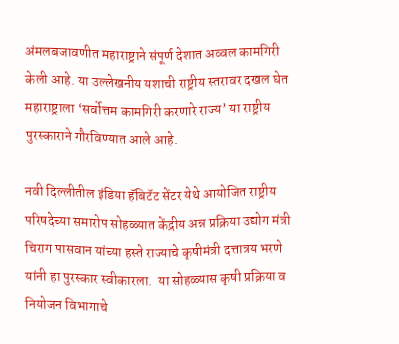अंमलबजावणीत महाराष्ट्राने संपूर्ण देशात अव्वल कामगिरी केली आहे. या उल्लेखनीय यशाची राष्ट्रीय स्तरावर दखल घेत महाराष्ट्राला ‘सर्वोत्तम कामगिरी करणारे राज्य’ या राष्ट्रीय पुरस्काराने गौरविण्यात आले आहे.

नवी दिल्लीतील इंडिया हॅबिटॅट सेंटर येथे आयोजित राष्ट्रीय परिषदेच्या समारोप सोहळ्यात केंद्रीय अन्न प्रक्रिया उद्योग मंत्री चिराग पासवान यांच्या हस्ते राज्याचे कृषीमंत्री दत्तात्रय भरणे यांनी हा पुरस्कार स्वीकारला.  या सोहळ्यास कृषी प्रक्रिया व नियोजन विभागाचे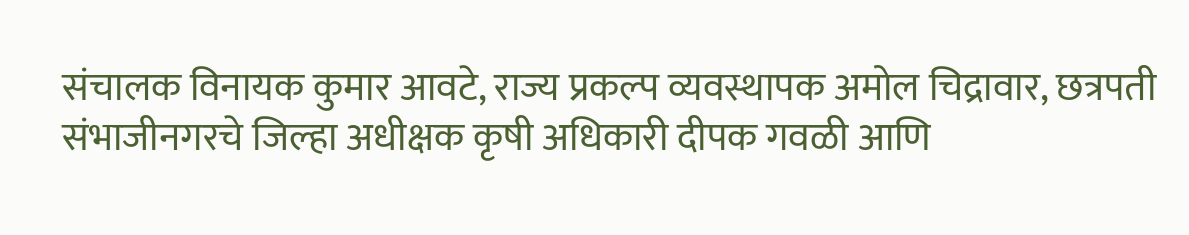संचालक विनायक कुमार आवटे, राज्य प्रकल्प व्यवस्थापक अमोल चिद्रावार, छत्रपती संभाजीनगरचे जिल्हा अधीक्षक कृषी अधिकारी दीपक गवळी आणि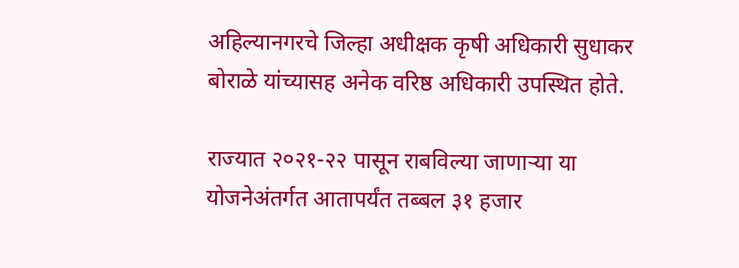अहिल्यानगरचे जिल्हा अधीक्षक कृषी अधिकारी सुधाकर बोराळे यांच्यासह अनेक वरिष्ठ अधिकारी उपस्थित होते.

राज्यात २०२१-२२ पासून राबविल्या जाणाऱ्या या योजनेअंतर्गत आतापर्यंत तब्बल ३१ हजार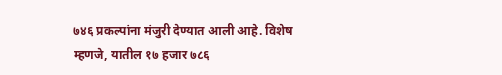७४६ प्रकल्पांना मंजुरी देण्यात आली आहे. विशेष म्हणजे, यातील १७ हजार ७८६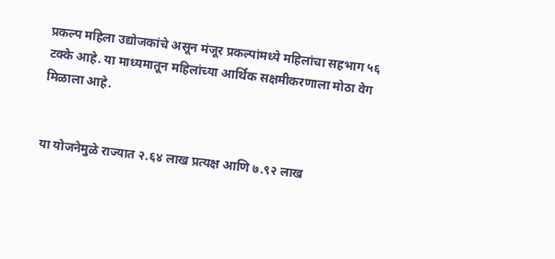प्रकल्प महिला उद्योजकांचे असून मंजूर प्रकल्पांमध्ये महिलांचा सहभाग ५६ टक्के आहे. या माध्यमातून महिलांच्या आर्थिक सक्षमीकरणाला मोठा वेग मिळाला आहे.


या योजनेमुळे राज्यात २.६४ लाख प्रत्यक्ष आणि ७.९२ लाख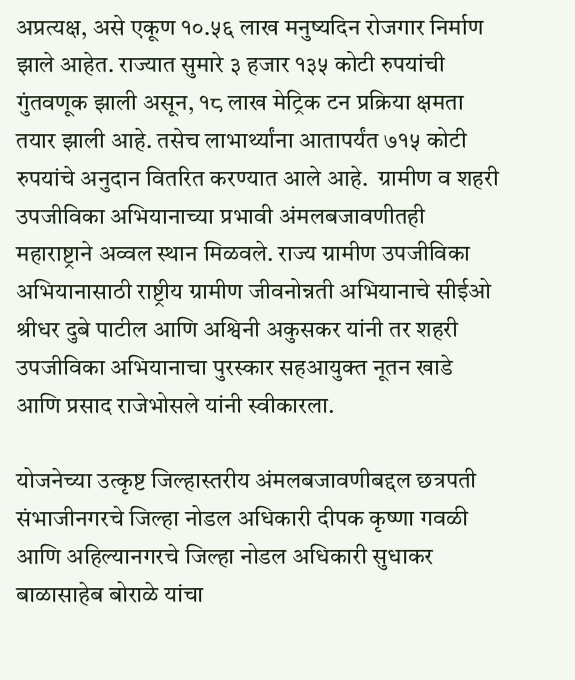अप्रत्यक्ष, असे एकूण १०.५६ लाख मनुष्यदिन रोजगार निर्माण झाले आहेत. राज्यात सुमारे ३ हजार १३५ कोटी रुपयांची गुंतवणूक झाली असून, १८ लाख मेट्रिक टन प्रक्रिया क्षमता तयार झाली आहे. तसेच लाभार्थ्यांना आतापर्यंत ७१५ कोटी रुपयांचे अनुदान वितरित करण्यात आले आहे.  ग्रामीण व शहरी उपजीविका अभियानाच्या प्रभावी अंमलबजावणीतही महाराष्ट्राने अव्वल स्थान मिळवले. राज्य ग्रामीण उपजीविका अभियानासाठी राष्ट्रीय ग्रामीण जीवनोन्नती अभियानाचे सीईओ श्रीधर दुबे पाटील आणि अश्विनी अकुसकर यांनी तर शहरी उपजीविका अभियानाचा पुरस्कार सहआयुक्त नूतन खाडे आणि प्रसाद राजेभोसले यांनी स्वीकारला.

योजनेच्या उत्कृष्ट जिल्हास्तरीय अंमलबजावणीबद्दल छत्रपती संभाजीनगरचे जिल्हा नोडल अधिकारी दीपक कृष्णा गवळी आणि अहिल्यानगरचे जिल्हा नोडल अधिकारी सुधाकर बाळासाहेब बोराळे यांचा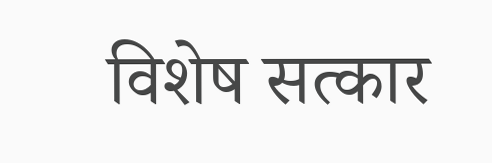विशेष सत्कार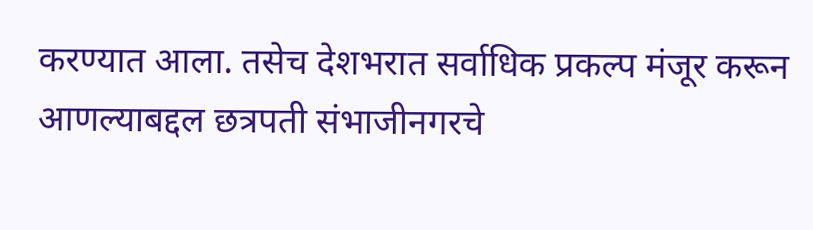करण्यात आला. तसेच देशभरात सर्वाधिक प्रकल्प मंजूर करून आणल्याबद्दल छत्रपती संभाजीनगरचे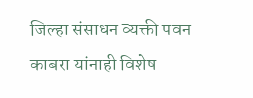जिल्हा संसाधन व्यक्ती पवन काबरा यांनाही विशेष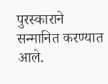पुरस्काराने सन्मानित करण्यात आले.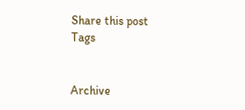Share this post
Tags


Archive